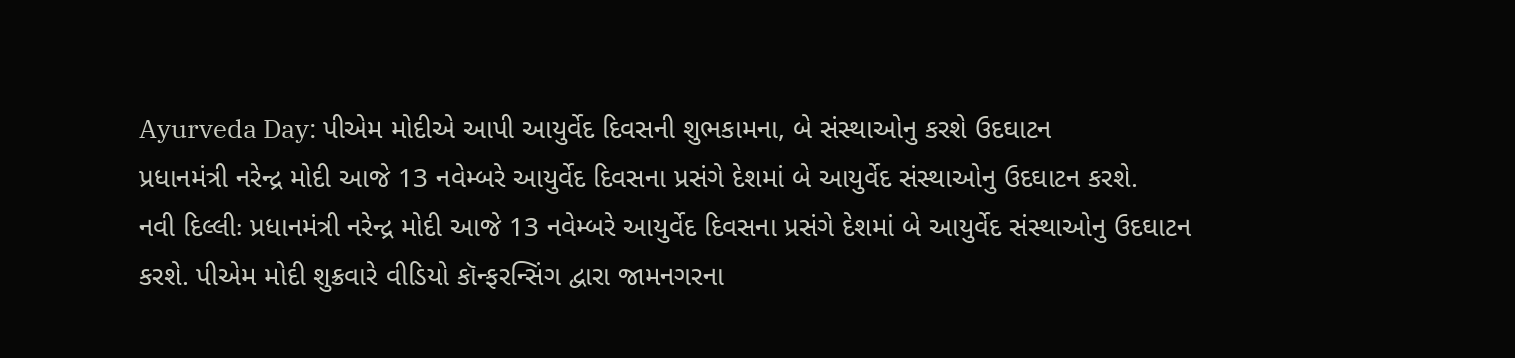Ayurveda Day: પીએમ મોદીએ આપી આયુર્વેદ દિવસની શુભકામના, બે સંસ્થાઓનુ કરશે ઉદઘાટન
પ્રધાનમંત્રી નરેન્દ્ર મોદી આજે 13 નવેમ્બરે આયુર્વેદ દિવસના પ્રસંગે દેશમાં બે આયુર્વેદ સંસ્થાઓનુ ઉદઘાટન કરશે.
નવી દિલ્લીઃ પ્રધાનમંત્રી નરેન્દ્ર મોદી આજે 13 નવેમ્બરે આયુર્વેદ દિવસના પ્રસંગે દેશમાં બે આયુર્વેદ સંસ્થાઓનુ ઉદઘાટન કરશે. પીએમ મોદી શુક્રવારે વીડિયો કૉન્ફરન્સિંગ દ્વારા જામનગરના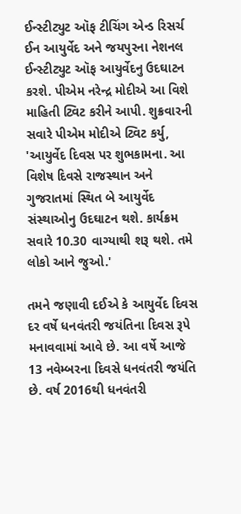ઈન્સ્ટીટ્યુટ ઑફ ટીચિંગ એન્ડ રિસર્ચ ઈન આયુર્વેદ અને જયપુરના નેશનલ ઈન્સ્ટીટ્યુટ ઑફ આયુર્વેદનુ ઉદઘાટન કરશે. પીએમ નરેન્દ્ર મોદીએ આ વિશે માહિતી ટ્વિટ કરીને આપી. શુક્રવારની સવારે પીએમ મોદીએ ટ્વિટ કર્યુ, 'આયુર્વેદ દિવસ પર શુભકામના. આ વિશેષ દિવસે રાજસ્થાન અને ગુજરાતમાં સ્થિત બે આયુર્વેદ સંસ્થાઓનુ ઉદઘાટન થશે. કાર્યક્રમ સવારે 10.30 વાગ્યાથી શરૂ થશે. તમે લોકો આને જુઓ.'

તમને જણાવી દઈએ કે આયુર્વેદ દિવસ દર વર્ષે ધનવંતરી જયંતિના દિવસ રૂપે મનાવવામાં આવે છે. આ વર્ષે આજે 13 નવેમ્બરના દિવસે ધનવંતરી જયંતિ છે. વર્ષ 2016થી ધનવંતરી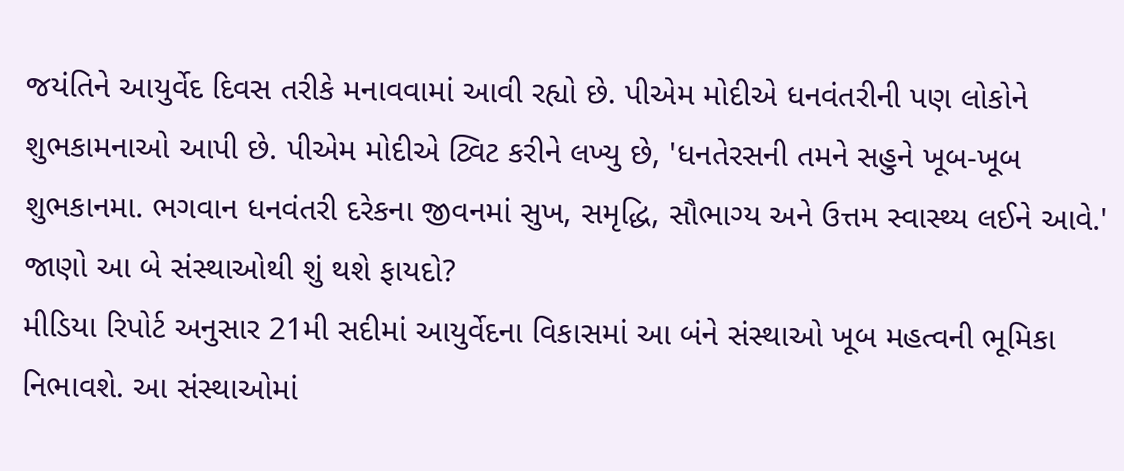જયંતિને આયુર્વેદ દિવસ તરીકે મનાવવામાં આવી રહ્યો છે. પીએમ મોદીએ ધનવંતરીની પણ લોકોને શુભકામનાઓ આપી છે. પીએમ મોદીએ ટ્વિટ કરીને લખ્યુ છે, 'ધનતેરસની તમને સહુને ખૂબ-ખૂબ શુભકાનમા. ભગવાન ધનવંતરી દરેકના જીવનમાં સુખ, સમૃદ્ધિ, સૌભાગ્ય અને ઉત્તમ સ્વાસ્થ્ય લઈને આવે.'
જાણો આ બે સંસ્થાઓથી શું થશે ફાયદો?
મીડિયા રિપોર્ટ અનુસાર 21મી સદીમાં આયુર્વેદના વિકાસમાં આ બંને સંસ્થાઓ ખૂબ મહત્વની ભૂમિકા નિભાવશે. આ સંસ્થાઓમાં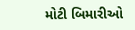મોટી બિમારીઓ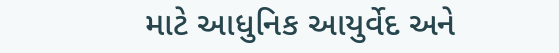માટે આધુનિક આયુર્વેદ અને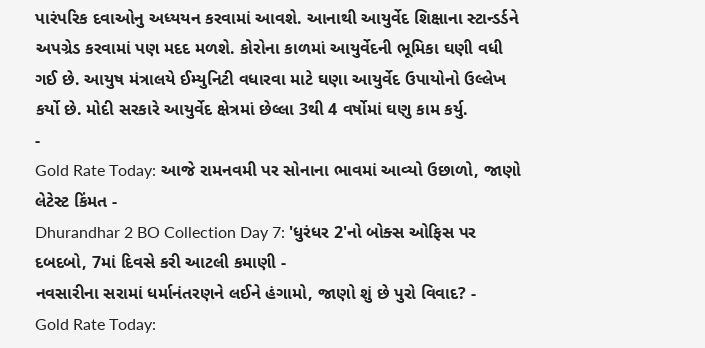પારંપરિક દવાઓનુ અધ્યયન કરવામાં આવશે. આનાથી આયુર્વેદ શિક્ષાના સ્ટાન્ડર્ડને અપગ્રેડ કરવામાં પણ મદદ મળશે. કોરોના કાળમાં આયુર્વેદની ભૂમિકા ઘણી વધી ગઈ છે. આયુષ મંત્રાલયે ઈમ્યુનિટી વધારવા માટે ઘણા આયુર્વેદ ઉપાયોનો ઉલ્લેખ કર્યો છે. મોદી સરકારે આયુર્વેદ ક્ષેત્રમાં છેલ્લા 3થી 4 વર્ષોમાં ઘણુ કામ કર્યુ.
-
Gold Rate Today: આજે રામનવમી પર સોનાના ભાવમાં આવ્યો ઉછાળો, જાણો લેટેસ્ટ કિંમત -
Dhurandhar 2 BO Collection Day 7: 'ધુરંધર 2'નો બોક્સ ઓફિસ પર દબદબો, 7માં દિવસે કરી આટલી કમાણી -
નવસારીના સરામાં ધર્માનંતરણને લઈને હંગામો, જાણો શું છે પુરો વિવાદ? -
Gold Rate Today: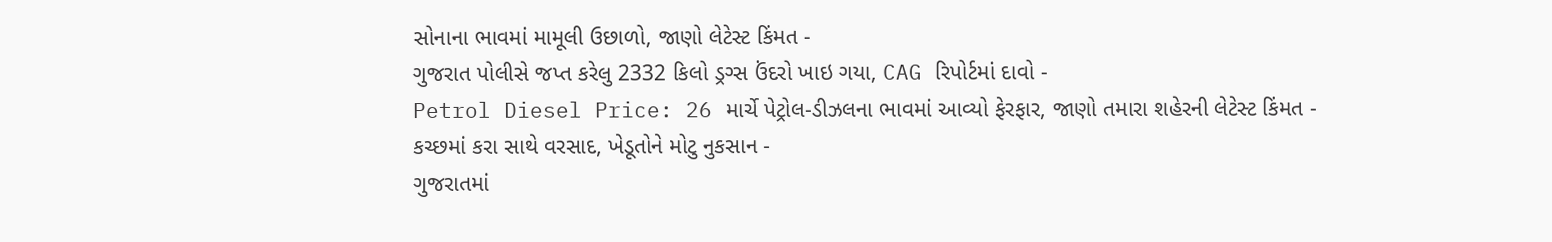સોનાના ભાવમાં મામૂલી ઉછાળો, જાણો લેટેસ્ટ કિંમત -
ગુજરાત પોલીસે જપ્ત કરેલુ 2332 કિલો ડ્રગ્સ ઉંદરો ખાઇ ગયા, CAG રિપોર્ટમાં દાવો -
Petrol Diesel Price: 26 માર્ચે પેટ્રોલ-ડીઝલના ભાવમાં આવ્યો ફેરફાર, જાણો તમારા શહેરની લેટેસ્ટ કિંમત -
કચ્છમાં કરા સાથે વરસાદ, ખેડૂતોને મોટુ નુકસાન -
ગુજરાતમાં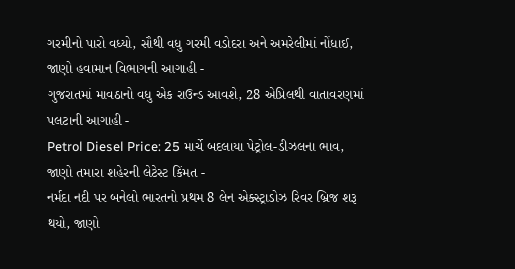ગરમીનો પારો વધ્યો, સૌથી વધુ ગરમી વડોદરા અને અમરેલીમાં નોંધાઈ, જાણો હવામાન વિભાગની આગાહી -
ગુજરાતમાં માવઠાનો વધુ એક રાઉન્ડ આવશે, 28 એપ્રિલથી વાતાવરણમાં પલટાની આગાહી -
Petrol Diesel Price: 25 માર્ચે બદલાયા પેટ્રોલ-ડીઝલના ભાવ, જાણો તમારા શહેરની લેટેસ્ટ કિંમત -
નર્મદા નદી પર બનેલો ભારતનો પ્રથમ 8 લેન એક્સ્ટ્રાડોઝ રિવર બ્રિજ શરૂ થયો, જાણો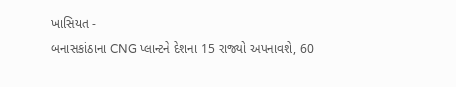ખાસિયત -
બનાસકાંઠાના CNG પ્લાન્ટને દેશના 15 રાજ્યો અપનાવશે, 60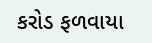કરોડ ફળવાયા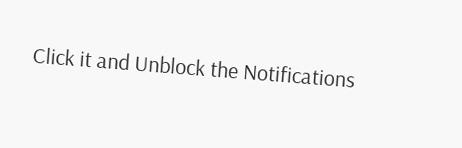Click it and Unblock the Notifications